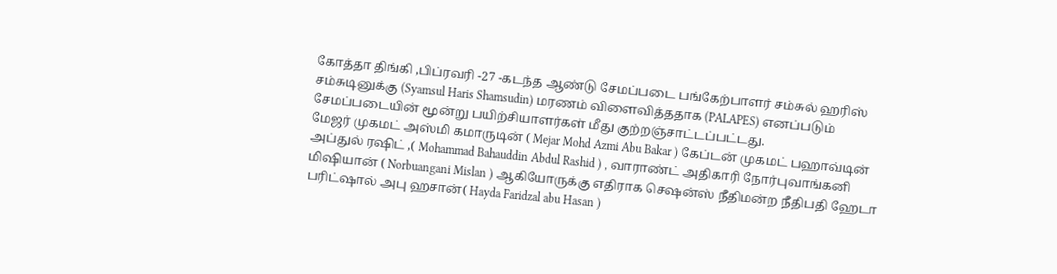கோத்தா திங்கி ,பிப்ரவரி -27 -கடந்த ஆண்டு சேமப்படை பங்கேற்பாளர் சம்சுல் ஹரிஸ் சம்சுடினுக்கு (Syamsul Haris Shamsudin) மரணம் விளைவித்ததாக (PALAPES) எனப்படும் சேமப்படையின் மூன்று பயிற்சியாளர்கள் மீது குற்றஞ்சாட்டப்பட்டது.
மேஜர் முகமட் அஸ்மி கமாருடின் ( Mejar Mohd Azmi Abu Bakar ) கேப்டன் முகமட் பஹாவ்டின் அப்துல் ரஷிட் ,( Mohammad Bahauddin Abdul Rashid ) , வாராண்ட் அதிகாரி நோர்புவாங்கனி மிஷியான் ( Norbuangani Mislan ) ஆகியோருக்கு எதிராக செஷன்ஸ் நீதிமன்ற நீதிபதி ஹேடா பரிட்ஷால் அபு ஹசான்( Hayda Faridzal abu Hasan )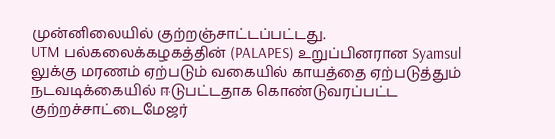முன்னிலையில் குற்றஞ்சாட்டப்பட்டது.
UTM பல்கலைக்கழகத்தின் (PALAPES) உறுப்பினரான Syamsul லுக்கு மரணம் ஏற்படும் வகையில் காயத்தை ஏற்படுத்தும் நடவடிக்கையில் ஈடுபட்டதாக கொண்டுவரப்பட்ட குற்றச்சாட்டைமேஜர்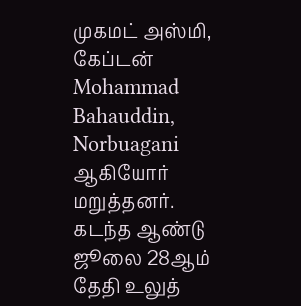முகமட் அஸ்மி, கேப்டன் Mohammad Bahauddin, Norbuagani ஆகியோர் மறுத்தனர்.
கடந்த ஆண்டு ஜூலை 28ஆம் தேதி உலுத்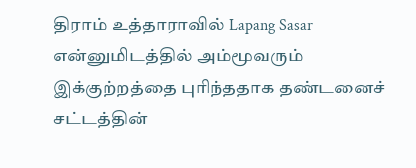திராம் உத்தாராவில் Lapang Sasar என்னுமிடத்தில் அம்மூவரும் இக்குற்றத்தை புரிந்ததாக தண்டனைச் சட்டத்தின்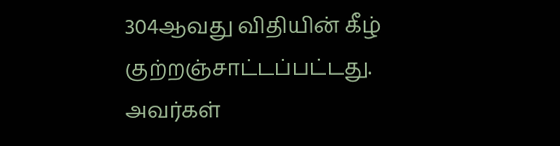304ஆவது விதியின் கீழ் குற்றஞ்சாட்டப்பட்டது.
அவர்கள்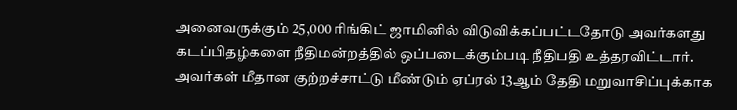அனைவருக்கும் 25,000 ரிங்கிட் ஜாமினில் விடுவிக்கப்பட்டதோடு அவர்களது கடப்பிதழ்களை நீதிமன்றத்தில் ஒப்படைக்கும்படி நீதிபதி உத்தரவிட்டார்.
அவர்கள் மீதான குற்றச்சாட்டு மீண்டும் ஏப்ரல் 13ஆம் தேதி மறுவாசிப்புக்காக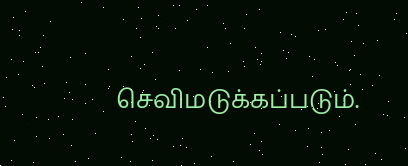செவிமடுக்கப்படும்.